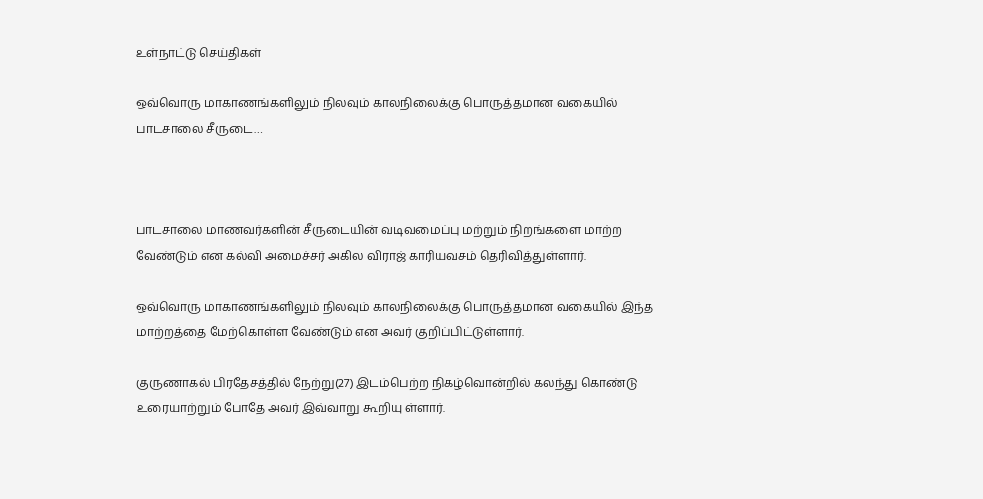உள்நாட்டு செய்திகள்

ஒவ்வொரு மாகாணங்களிலும் நிலவும் காலநிலைக்கு பொருத்தமான வகையில் பாடசாலை சீருடை…



பாடசாலை மாணவர்களின் சீருடையின் வடிவமைப்பு மற்றும் நிறங்களை மாற்ற வேண்டும் என கல்வி அமைச்சர் அகில விராஜ் காரியவசம் தெரிவித்துள்ளார்.

ஒவ்வொரு மாகாணங்களிலும் நிலவும் காலநிலைக்கு பொருத்தமான வகையில் இந்த மாற்றத்தை மேற்கொள்ள வேண்டும் என அவர் குறிப்பிட்டுள்ளார்.

குருணாகல் பிரதேசத்தில் நேற்று(27) இடம்பெற்ற நிகழ்வொன்றில் கலந்து கொண்டு உரையாற்றும் போதே அவர் இவ்வாறு கூறியு ள்ளார்.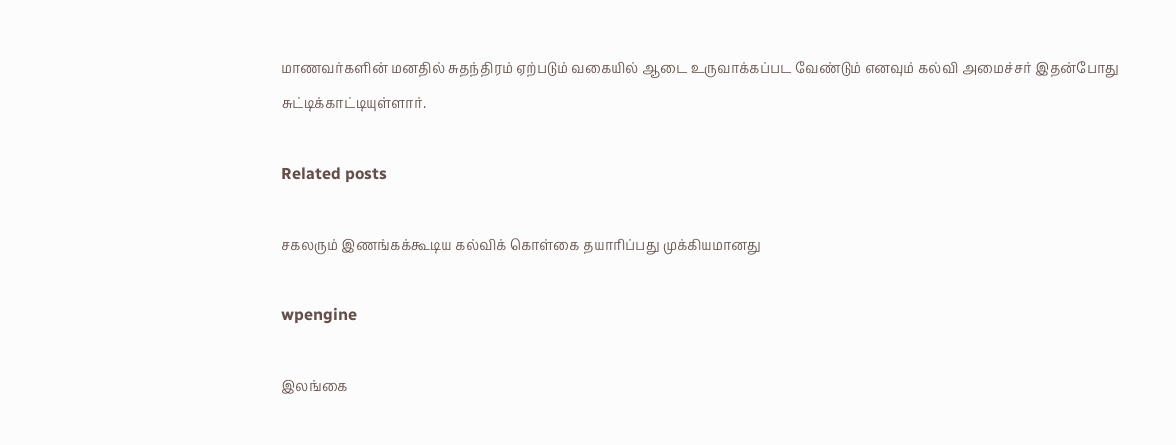மாணவர்களின் மனதில் சுதந்திரம் ஏற்படும் வகையில் ஆடை உருவாக்கப்பட வேண்டும் எனவும் கல்வி அமைச்சர் இதன்போது சுட்டிக்காட்டியுள்ளார்.

Related posts

சகலரும் இணங்கக்கூடிய கல்விக் கொள்கை தயாரிப்பது முக்கியமானது

wpengine

இலங்கை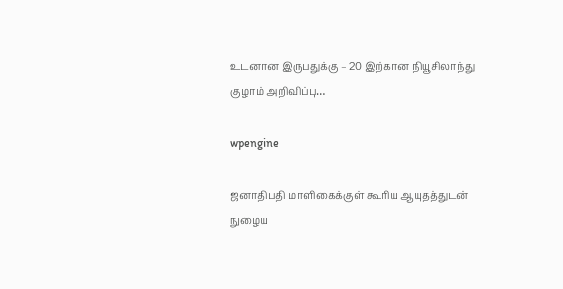உடனான இருபதுக்கு – 20 இற்கான நியூசிலாந்து குழாம் அறிவிப்பு…

wpengine

ஜனாதிபதி மாளிகைக்குள் கூரிய ஆயுதத்துடன் நுழைய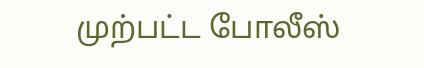முற்பட்ட போலீஸ்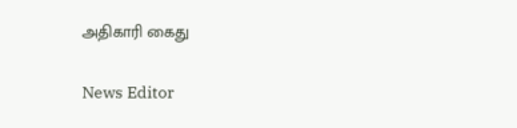அதிகாரி கைது

News Editor